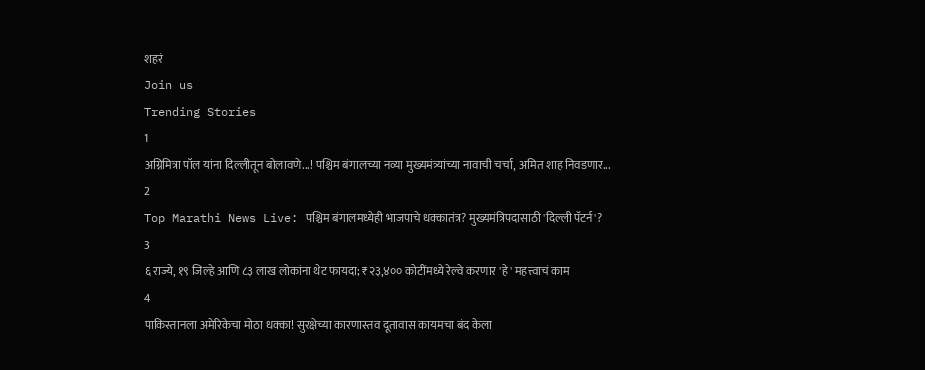शहरं
Join us
Trending Stories
1
अग्निमित्रा पॉल यांना दिल्लीतून बोलावणे...! पश्चिम बंगालच्या नव्या मुख्यमंत्र्यांच्या नावाची चर्चा, अमित शाह निवडणार...
2
Top Marathi News Live: पश्चिम बंगालमध्येही भाजपाचे धक्कातंत्र? मुख्यमंत्रिपदासाठी 'दिल्ली पॅटर्न'?
3
६ राज्ये, १९ जिल्हे आणि ८३ लाख लोकांना थेट फायदा; ₹२३,४०० कोटींमध्ये रेल्वे करणार 'हे' महत्त्वाचं काम
4
पाकिस्तानला अमेरिकेचा मोठा धक्का! सुरक्षेच्या कारणास्तव दूतावास कायमचा बंद केला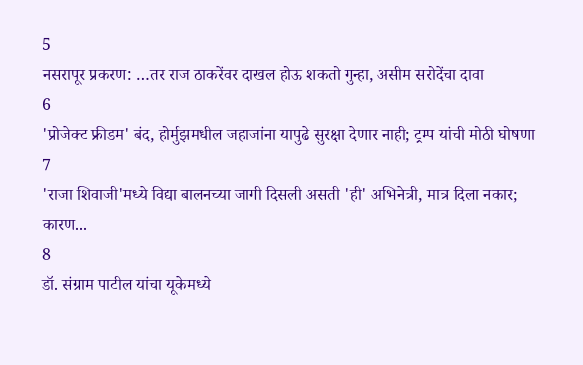5
नसरापूर प्रकरण: …तर राज ठाकरेंवर दाखल होऊ शकतो गुन्हा, असीम सरोदेंचा दावा
6
'प्रोजेक्ट फ्रीडम' बंद, होर्मुझमधील जहाजांना यापुढे सुरक्षा देणार नाही; ट्रम्प यांची मोठी घोषणा
7
'राजा शिवाजी'मध्ये विद्या बालनच्या जागी दिसली असती 'ही' अभिनेत्री, मात्र दिला नकार; कारण...
8
डॉ. संग्राम पाटील यांचा यूकेमध्ये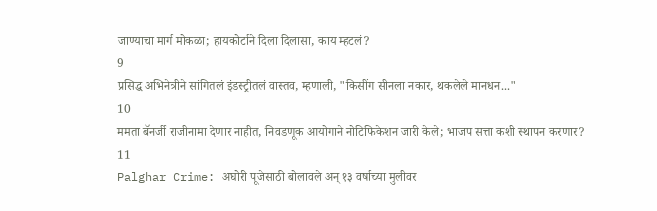जाण्याचा मार्ग मोकळा; हायकोर्टाने दिला दिलासा, काय म्हटलं?
9
प्रसिद्ध अभिनेत्रीने सांगितलं इंडस्ट्रीतलं वास्तव, म्हणाली, "किसींग सीनला नकार, थकलेले मानधन..."
10
ममता बॅनर्जी राजीनामा देणार नाहीत, निवडणूक आयोगाने नोटिफिकेशन जारी केले; भाजप सत्ता कशी स्थापन करणार?
11
Palghar Crime: अघोरी पूजेसाठी बोलावले अन् १३ वर्षाच्या मुलीवर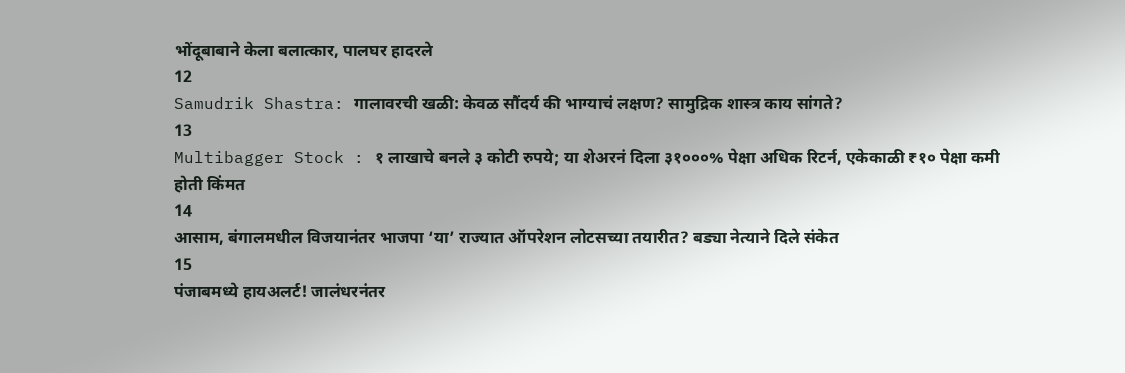भोंदूबाबाने केला बलात्कार, पालघर हादरले
12
Samudrik Shastra: गालावरची खळी: केवळ सौंदर्य की भाग्याचं लक्षण? सामुद्रिक शास्त्र काय सांगते?
13
Multibagger Stock : १ लाखाचे बनले ३ कोटी रुपये; या शेअरनं दिला ३१०००% पेक्षा अधिक रिटर्न, एकेकाळी ₹१० पेक्षा कमी होती किंमत
14
आसाम, बंगालमधील विजयानंतर भाजपा ‘या’ राज्यात ऑपरेशन लोटसच्या तयारीत? बड्या नेत्याने दिले संकेत
15
पंजाबमध्ये हायअलर्ट! जालंधरनंतर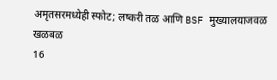अमृतसरमध्येही स्फोट; लष्करी तळ आणि BSF मुख्यालयाजवळ खळबळ
16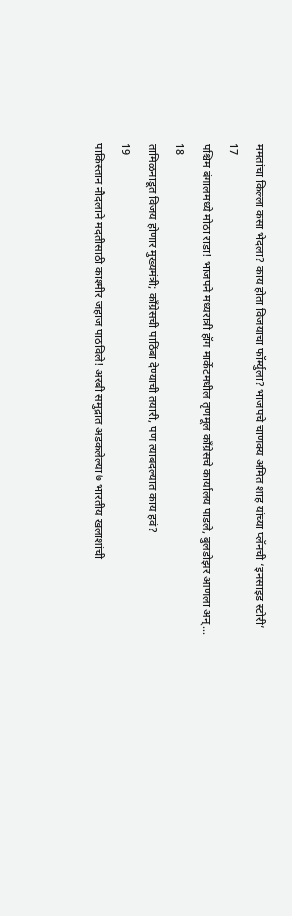ममतांचा किल्ला कसा भेदला? काय होता विजयाचा फॉर्म्युला? भाजपचे चाणक्य अमित शाह यांच्या प्लॅनची ‘इनसाइड स्टोरी’
17
पश्चिम बंगालमध्ये मोठा राडा! भाजपने मध्यरात्री हॉग मार्केटमधील तृणमूल काँग्रेसचे कार्यालय पाडले, बुलडोझर आणला अन्...
18
तामिळनाडूत विजय होणार मुख्यमंत्री; काँग्रेसची पाठिंबा देण्याची तयारी, पण त्याबदल्यात काय हवं?
19
पाकिस्तान नौदलाने मदतीसाठी काश्मीर जहाज पाठविले! अरबी समुद्रात अडकलेल्या ७ भारतीय खलाशांची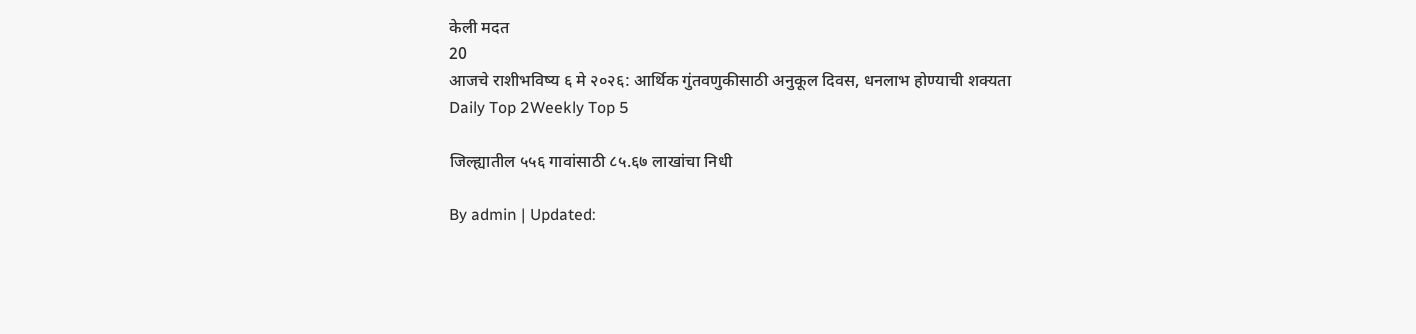केली मदत
20
आजचे राशीभविष्य ६ मे २०२६: आर्थिक गुंतवणुकीसाठी अनुकूल दिवस, धनलाभ होण्याची शक्यता
Daily Top 2Weekly Top 5

जिल्ह्यातील ५५६ गावांसाठी ८५.६७ लाखांचा निधी

By admin | Updated: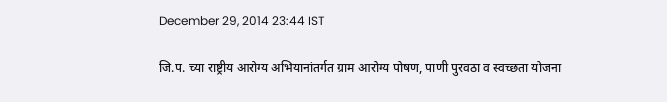December 29, 2014 23:44 IST

जि.प. च्या राष्ट्रीय आरोग्य अभियानांतर्गत ग्राम आरोग्य पोषण, पाणी पुरवठा व स्वच्छता योजना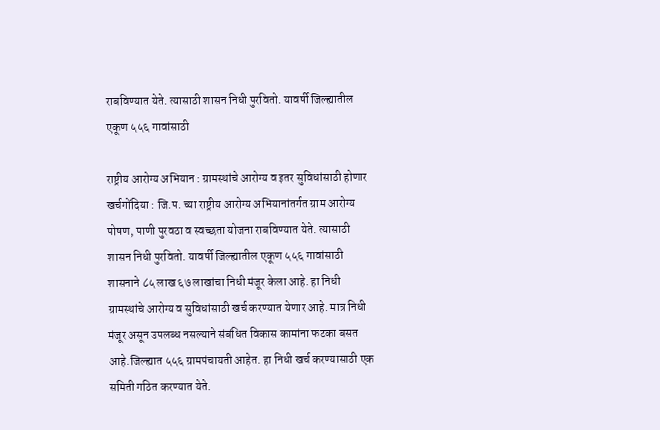राबविण्यात येते. त्यासाठी शासन निधी पुरवितो. यावर्षी जिल्ह्यातील एकूण ५५६ गावांसाठी

राष्ट्रीय आरोग्य अभियान : ग्रामस्थांचे आरोग्य व इतर सुविधांसाठी होणार खर्चगोंदिया : जि.प. च्या राष्ट्रीय आरोग्य अभियानांतर्गत ग्राम आरोग्य पोषण, पाणी पुरवठा व स्वच्छता योजना राबविण्यात येते. त्यासाठी शासन निधी पुरवितो. यावर्षी जिल्ह्यातील एकूण ५५६ गावांसाठी शासनाने ८५ लाख ६७ लाखांचा निधी मंजूर केला आहे. हा निधी ग्रामस्थांचे आरोग्य व सुविधांसाठी खर्च करण्यात येणार आहे. मात्र निधी मंजूर असून उपलब्ध नसल्याने संबंधित विकास कामांना फटका बसत आहे.जिल्ह्यात ५५६ ग्रामपंचायती आहेत. हा निधी खर्च करण्यासाठी एक समिती गठित करण्यात येते.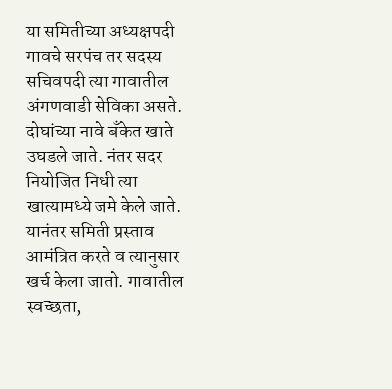या समितीच्या अध्यक्षपदी गावचे सरपंच तर सदस्य सचिवपदी त्या गावातील अंगणवाडी सेविका असते. दोघांच्या नावे बँकेत खाते उघडले जाते. नंतर सदर नियोजित निधी त्या खात्यामध्ये जमे केले जाते. यानंतर समिती प्रस्ताव आमंत्रित करते व त्यानुसार खर्च केला जातो. गावातील स्वच्छता,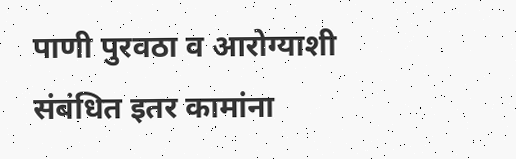पाणी पुरवठा व आरोग्याशी संबंधित इतर कामांना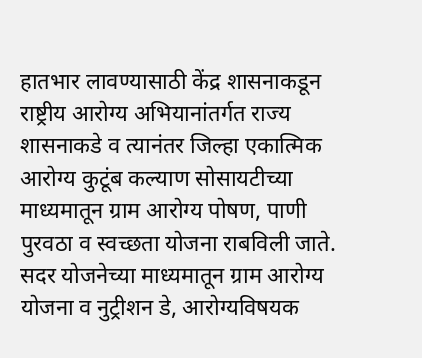हातभार लावण्यासाठी केंद्र शासनाकडून राष्ट्रीय आरोग्य अभियानांतर्गत राज्य शासनाकडे व त्यानंतर जिल्हा एकात्मिक आरोग्य कुटूंब कल्याण सोसायटीच्या माध्यमातून ग्राम आरोग्य पोषण, पाणी पुरवठा व स्वच्छता योजना राबविली जाते. सदर योजनेच्या माध्यमातून ग्राम आरोग्य योजना व नुट्रीशन डे, आरोग्यविषयक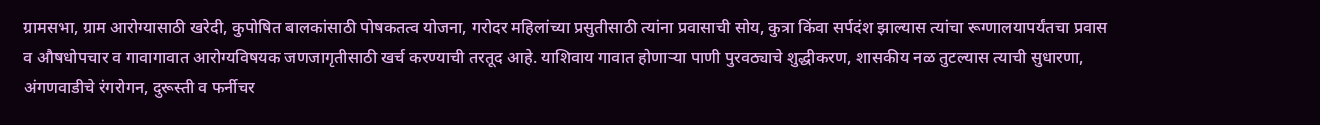ग्रामसभा, ग्राम आरोग्यासाठी खरेदी, कुपोषित बालकांसाठी पोषकतत्व योजना, गरोदर महिलांच्या प्रसुतीसाठी त्यांना प्रवासाची सोय, कुत्रा किंवा सर्पदंश झाल्यास त्यांचा रूग्णालयापर्यंतचा प्रवास व औषधोपचार व गावागावात आरोग्यविषयक जणजागृतीसाठी खर्च करण्याची तरतूद आहे. याशिवाय गावात होणाऱ्या पाणी पुरवठ्याचे शुद्धीकरण, शासकीय नळ तुटल्यास त्याची सुधारणा, अंगणवाडीचे रंगरोगन, दुरूस्ती व फर्नीचर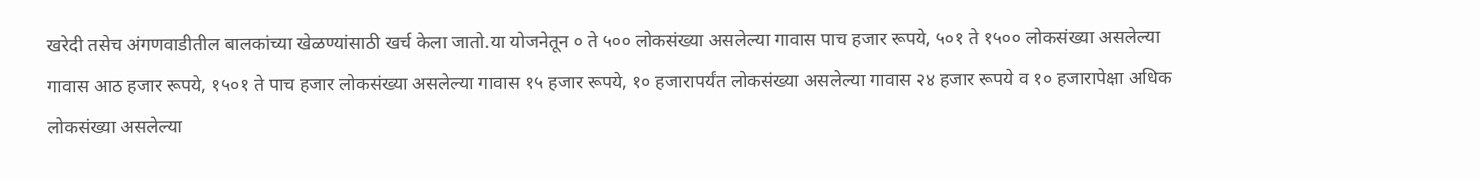खरेदी तसेच अंगणवाडीतील बालकांच्या खेळण्यांसाठी खर्च केला जातो.या योजनेतून ० ते ५०० लोकसंख्या असलेल्या गावास पाच हजार रूपये, ५०१ ते १५०० लोकसंख्या असलेल्या गावास आठ हजार रूपये, १५०१ ते पाच हजार लोकसंख्या असलेल्या गावास १५ हजार रूपये, १० हजारापर्यंत लोकसंख्या असलेल्या गावास २४ हजार रूपये व १० हजारापेक्षा अधिक लोकसंख्या असलेल्या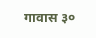गावास ३०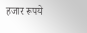हजार रूपये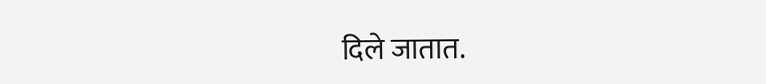दिले जातात.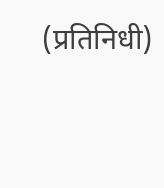(प्रतिनिधी)